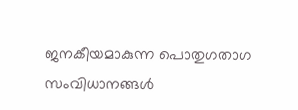ജനകീയമാകുന്ന പൊതുഗതാഗ സംവിധാനങ്ങള്‍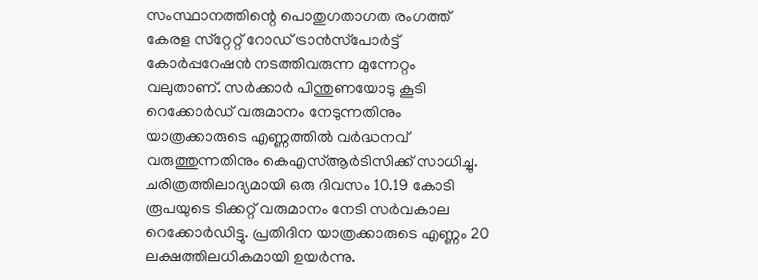സംസ്ഥാനത്തിന്റെ പൊതുഗതാഗത രംഗത്ത് കേരള സ്‌റ്റേറ്റ് റോഡ് ട്രാന്‍സ്‌പോര്‍ട്ട് കോര്‍പ്പറേഷന്‍ നടത്തിവരുന്ന മുന്നേറ്റം വലുതാണ്. സര്‍ക്കാര്‍ പിന്തുണയോടു കൂടി റെക്കോര്‍ഡ് വരുമാനം നേടുന്നതിനും യാത്രക്കാരുടെ എണ്ണത്തില്‍ വര്‍ദ്ധനവ് വരുത്തുന്നതിനും കെഎസ്ആര്‍ടിസിക്ക് സാധിച്ചു. ചരിത്രത്തിലാദ്യമായി ഒരു ദിവസം 10.19 കോടി രൂപയുടെ ടിക്കറ്റ് വരുമാനം നേടി സര്‍വകാല റെക്കോര്‍ഡിട്ടു. പ്രതിദിന യാത്രക്കാരുടെ എണ്ണം 20 ലക്ഷത്തിലധികമായി ഉയര്‍ന്നു.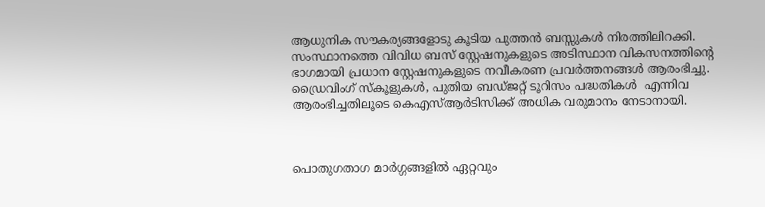ആധുനിക സൗകര്യങ്ങളോടു കൂടിയ പുത്തന്‍ ബസ്സുകള്‍ നിരത്തിലിറക്കി. സംസ്ഥാനത്തെ വിവിധ ബസ് സ്റ്റേഷനുകളുടെ അടിസ്ഥാന വികസനത്തിന്റെ ഭാഗമായി പ്രധാന സ്റ്റേഷനുകളുടെ നവീകരണ പ്രവര്‍ത്തനങ്ങള്‍ ആരംഭിച്ചു. ഡ്രൈവിംഗ് സ്‌കൂളുകള്‍, പുതിയ ബഡ്ജറ്റ് ടൂറിസം പദ്ധതികള്‍  എന്നിവ ആരംഭിച്ചതിലൂടെ കെഎസ്ആര്‍ടിസിക്ക് അധിക വരുമാനം നേടാനായി.



പൊതുഗതാഗ മാര്‍ഗ്ഗങ്ങളില്‍ ഏറ്റവും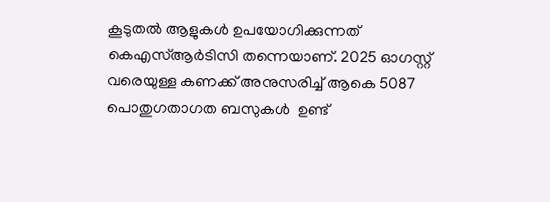കൂടുതല്‍ ആളുകള്‍ ഉപയോഗിക്കുന്നത് കെഎസ്ആര്‍ടിസി തന്നെയാണ്. 2025 ഓഗസ്റ്റ് വരെയുള്ള കണക്ക് അനുസരിച്ച് ആകെ 5087 പൊതുഗതാഗത ബസുകള്‍  ഉണ്ട്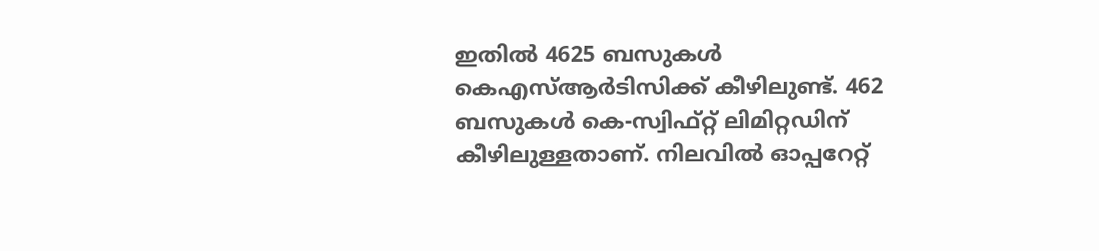ഇതില്‍ 4625 ബസുകള്‍ കെഎസ്ആര്‍ടിസിക്ക് കീഴിലുണ്ട്. 462 ബസുകള്‍ കെ-സ്വിഫ്റ്റ് ലിമിറ്റഡിന് കീഴിലുള്ളതാണ്. നിലവില്‍ ഓപ്പറേറ്റ്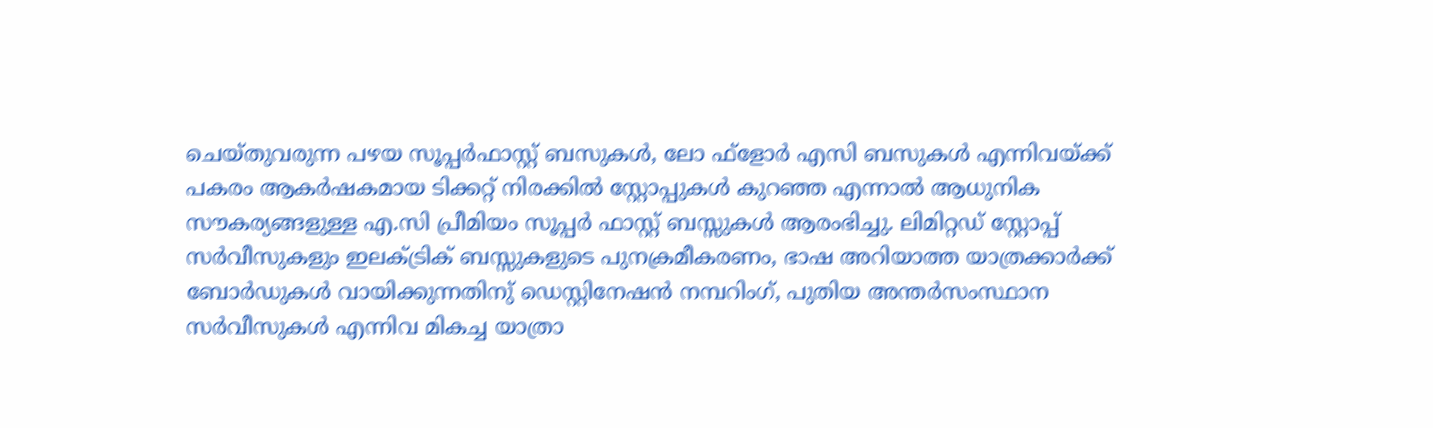ചെയ്തുവരുന്ന പഴയ സൂപ്പര്‍ഫാസ്റ്റ് ബസുകള്‍, ലോ ഫ്‌ളോര്‍ എസി ബസുകള്‍ എന്നിവയ്ക്ക് പകരം ആകര്‍ഷകമായ ടിക്കറ്റ് നിരക്കില്‍ സ്റ്റോപ്പുകള്‍ കുറഞ്ഞ എന്നാല്‍ ആധുനിക സൗകര്യങ്ങളുള്ള എ.സി പ്രീമിയം സൂപ്പര്‍ ഫാസ്റ്റ് ബസ്സുകള്‍ ആരംഭിച്ചു. ലിമിറ്റഡ് സ്റ്റോപ്പ് സര്‍വീസുകളും ഇലക്ട്രിക് ബസ്സുകളുടെ പുനക്രമീകരണം, ഭാഷ അറിയാത്ത യാത്രക്കാര്‍ക്ക് ബോര്‍ഡുകള്‍ വായിക്കുന്നതിനു് ഡെസ്റ്റിനേഷന്‍ നമ്പറിംഗ്, പുതിയ അന്തര്‍സംസ്ഥാന സര്‍വീസുകള്‍ എന്നിവ മികച്ച യാത്രാ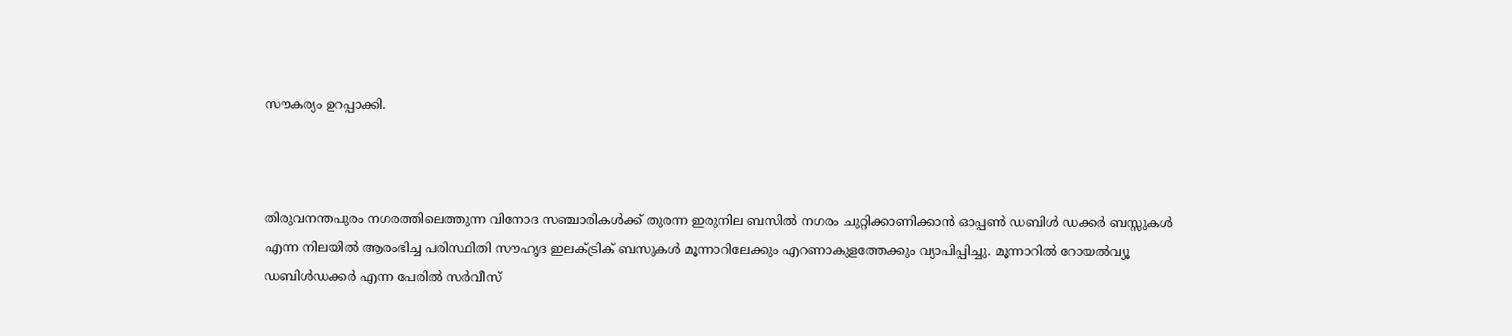സൗകര്യം ഉറപ്പാക്കി.



തിരുവനന്തപുരം നഗരത്തിലെത്തുന്ന വിനോദ സഞ്ചാരികള്‍ക്ക് തുരന്ന ഇരുനില ബസില്‍ നഗരം ചുറ്റിക്കാണിക്കാന്‍ ഓപ്പണ്‍ ഡബിള്‍ ഡക്കര്‍ ബസ്സുകള്‍ എന്ന നിലയില്‍ ആരംഭിച്ച പരിസ്ഥിതി സൗഹൃദ ഇലക്ട്രിക് ബസുകള്‍ മൂന്നാറിലേക്കും എറണാകുളത്തേക്കും വ്യാപിപ്പിച്ചു. മൂന്നാറില്‍ റോയല്‍വ്യൂ ഡബിള്‍ഡക്കര്‍ എന്ന പേരില്‍ സര്‍വീസ്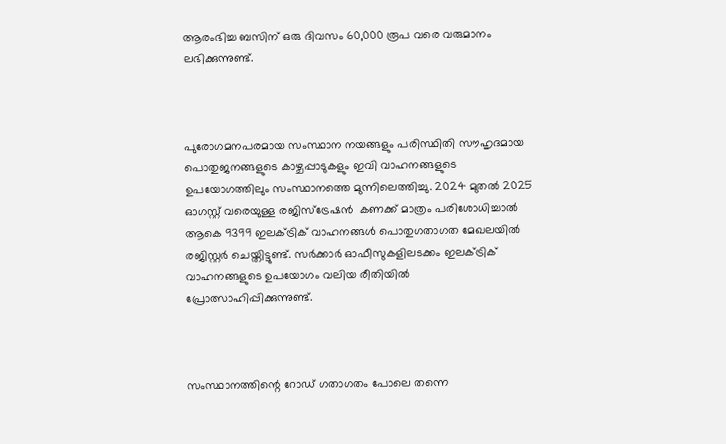ആരംഭിച്ച ബസിന് ഒരു ദിവസം 60,000 രൂപ വരെ വരുമാനം ലഭിക്കുന്നുണ്ട്.



പുരോഗമനപരമായ സംസ്ഥാന നയങ്ങളും പരിസ്ഥിതി സൗഹൃദമായ പൊതുജനങ്ങളുടെ കാഴ്ചപ്പാടുകളും ഇവി വാഹനങ്ങളുടെ ഉപയോഗത്തിലും സംസ്ഥാനത്തെ മുന്നിലെത്തിച്ചു. 2024 മുതല്‍ 2025 ഓഗസ്റ്റ് വരെയുള്ള രജിസ്‌ട്രേഷന്‍  കണക്ക് മാത്രം പരിശോധിച്ചാല്‍ ആകെ 9399 ഇലക്ട്രിക് വാഹനങ്ങള്‍ പൊതുഗതാഗത മേഖലയില്‍ രജിസ്റ്റര്‍ ചെയ്തിട്ടുണ്ട്. സര്‍ക്കാര്‍ ഓഫീസുകളിലടക്കം ഇലക്ട്രിക് വാഹനങ്ങളുടെ ഉപയോഗം വലിയ രീതിയില്‍ പ്രോത്സാഹിപ്പിക്കുന്നുണ്ട്.



സംസ്ഥാനത്തിന്റെ റോഡ് ഗതാഗതം പോലെ തന്നെ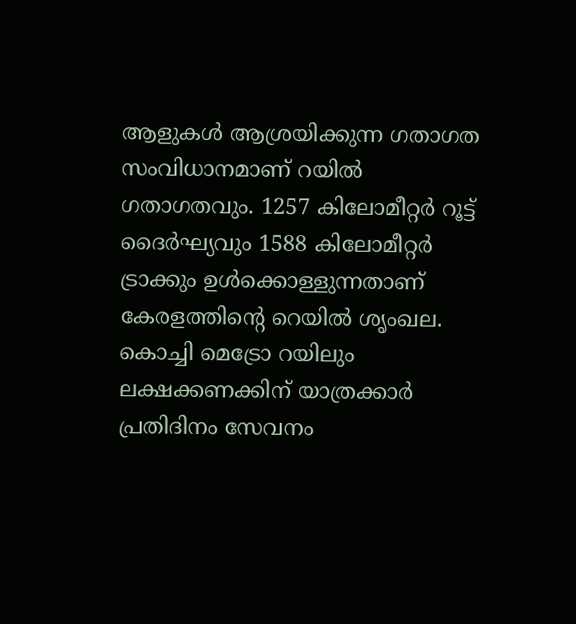ആളുകള്‍ ആശ്രയിക്കുന്ന ഗതാഗത സംവിധാനമാണ് റയില്‍ ഗതാഗതവും. 1257 കിലോമീറ്റര്‍ റൂട്ട് ദൈര്‍ഘ്യവും 1588 കിലോമീറ്റര്‍ ട്രാക്കും ഉള്‍ക്കൊള്ളുന്നതാണ് കേരളത്തിന്റെ റെയില്‍ ശൃംഖല. കൊച്ചി മെട്രോ റയിലും ലക്ഷക്കണക്കിന് യാത്രക്കാര്‍ പ്രതിദിനം സേവനം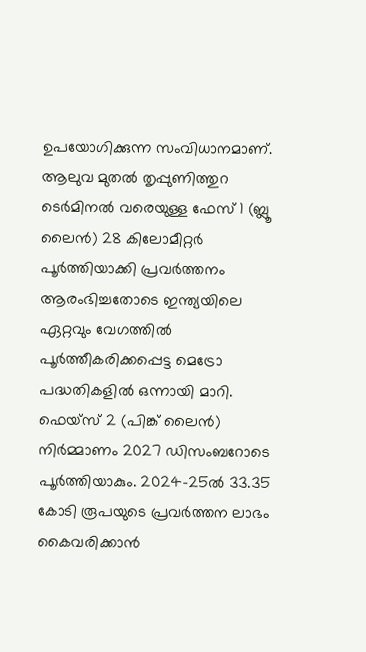ഉപയോഗിക്കുന്ന സംവിധാനമാണ്. ആലുവ മുതല്‍ തൃപ്പുണിത്തുറ ടെര്‍മിനല്‍ വരെയുള്ള ഫേസ് 1 (ബ്ലൂ ലൈന്‍) 28 കിലോമീറ്റര്‍ പൂര്‍ത്തിയാക്കി പ്രവര്‍ത്തനം ആരംഭിച്ചതോടെ ഇന്ത്യയിലെ ഏറ്റവും വേഗത്തില്‍ പൂര്‍ത്തീകരിക്കപ്പെട്ട മെട്രോ പദ്ധതികളില്‍ ഒന്നായി മാറി. ഫെയ്‌സ് 2 (പിങ്ക് ലൈന്‍) നിര്‍മ്മാണം 2027 ഡിസംബറോടെ പൂര്‍ത്തിയാകും. 2024-25ല്‍ 33.35 കോടി രൂപയുടെ പ്രവര്‍ത്തന ലാഭം കൈവരിക്കാന്‍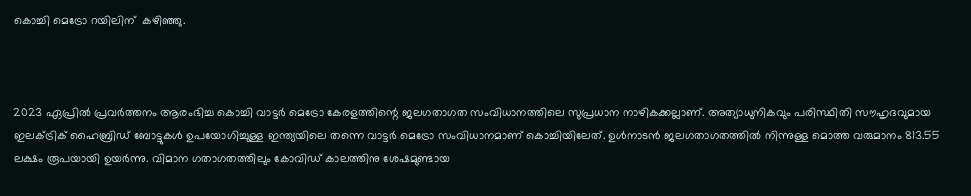കൊച്ചി മെട്രോ റയിലിന്  കഴിഞ്ഞു.



2023 ഏപ്രില്‍ പ്രവര്‍ത്തനം ആരംഭിച്ച കൊച്ചി വാട്ടര്‍ മെട്രോ കേരളത്തിന്റെ ജലഗതാഗത സംവിധാനത്തിലെ സുപ്രധാന നാഴികക്കല്ലാണ്. അത്യാധുനികവും പരിസ്ഥിതി സൗഹൃദവുമായ ഇലക്ട്രിക് ഹൈബ്രിഡ് ബോട്ടുകള്‍ ഉപയോഗിച്ചുള്ള ഇന്ത്യയിലെ തന്നെ വാട്ടര്‍ മെട്രോ സംവിധാനമാണ് കൊച്ചിയിലേത്. ഉള്‍നാടന്‍ ജലഗതാഗതത്തില്‍ നിന്നുള്ള മൊത്ത വരുമാനം 813.55 ലക്ഷം രൂപയായി ഉയര്‍ന്നു. വിമാന ഗതാഗതത്തിലും കോവിഡ് കാലത്തിനു ശേഷമുണ്ടായ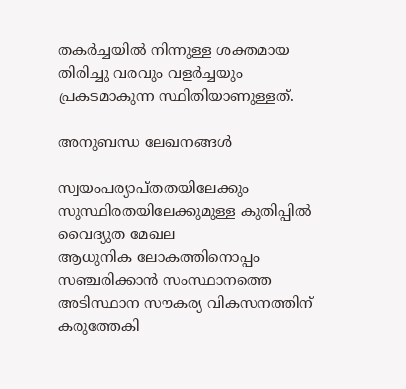തകര്‍ച്ചയില്‍ നിന്നുള്ള ശക്തമായ തിരിച്ചു വരവും വളര്‍ച്ചയും പ്രകടമാകുന്ന സ്ഥിതിയാണുള്ളത്.

അനുബന്ധ ലേഖനങ്ങൾ

സ്വയംപര്യാപ്തതയിലേക്കും സുസ്ഥിരതയിലേക്കുമുള്ള കുതിപ്പിൽ വൈദ്യുത മേഖല
ആധുനിക ലോകത്തിനൊപ്പം സഞ്ചരിക്കാൻ സംസ്ഥാനത്തെ അടിസ്ഥാന സൗകര്യ വികസനത്തിന് കരുത്തേകി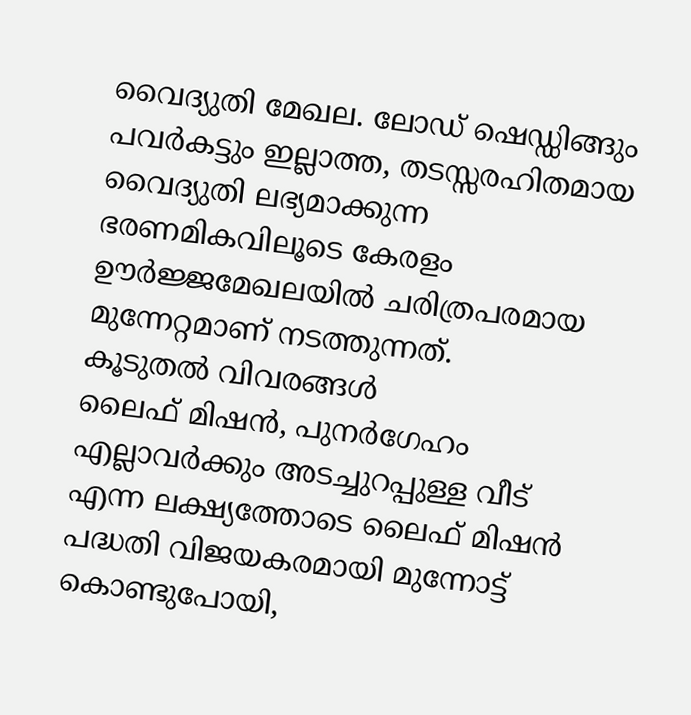വൈദ്യുതി മേഖല. ലോഡ് ഷെഡ്ഡിങ്ങും പവർകട്ടും ഇല്ലാത്ത, തടസ്സരഹിതമായ വൈദ്യുതി ലഭ്യമാക്കുന്ന ഭരണമികവിലൂടെ കേരളം ഊർജ്ജമേഖലയിൽ ചരിത്രപരമായ മുന്നേറ്റമാണ് നടത്തുന്നത്.
കൂടുതൽ വിവരങ്ങൾ
ലൈഫ് മിഷൻ, പുനർഗേഹം
എല്ലാവർക്കും അടച്ചുറപ്പുള്ള വീട് എന്ന ലക്ഷ്യത്തോടെ ലൈഫ് മിഷൻ പദ്ധതി വിജയകരമായി മുന്നോട്ട് കൊണ്ടുപോയി,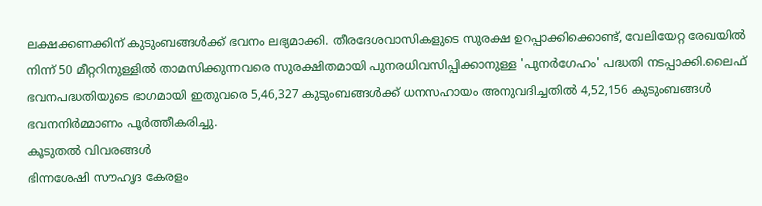ലക്ഷക്കണക്കിന് കുടുംബങ്ങൾക്ക് ഭവനം ലഭ്യമാക്കി. തീരദേശവാസികളുടെ സുരക്ഷ ഉറപ്പാക്കിക്കൊണ്ട്, വേലിയേറ്റ രേഖയിൽ നിന്ന് 50 മീറ്ററിനുള്ളിൽ താമസിക്കുന്നവരെ സുരക്ഷിതമായി പുനരധിവസിപ്പിക്കാനുള്ള 'പുനർഗേഹം' പദ്ധതി നടപ്പാക്കി.ലൈഫ് ഭവനപദ്ധതിയുടെ ഭാഗമായി ഇതുവരെ 5,46,327 കുടുംബങ്ങൾക്ക് ധനസഹായം അനുവദിച്ചതിൽ 4,52,156 കുടുംബങ്ങൾ ഭവനനിർമ്മാണം പൂർത്തീകരിച്ചു.
കൂടുതൽ വിവരങ്ങൾ
ഭിന്നശേഷി സൗഹൃദ കേരളം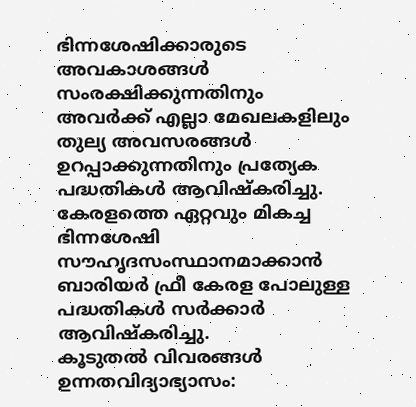ഭിന്നശേഷിക്കാരുടെ അവകാശങ്ങൾ സംരക്ഷിക്കുന്നതിനും അവർക്ക് എല്ലാ മേഖലകളിലും തുല്യ അവസരങ്ങൾ ഉറപ്പാക്കുന്നതിനും പ്രത്യേക പദ്ധതികൾ ആവിഷ്‌കരിച്ചു. കേരളത്തെ ഏറ്റവും മികച്ച ഭിന്നശേഷി സൗഹൃദസംസ്ഥാനമാക്കാൻ ബാരിയർ ഫ്രീ കേരള പോലുള്ള പദ്ധതികൾ സർക്കാർ ആവിഷ്‌കരിച്ചു.
കൂടുതൽ വിവരങ്ങൾ
ഉന്നതവിദ്യാഭ്യാസം: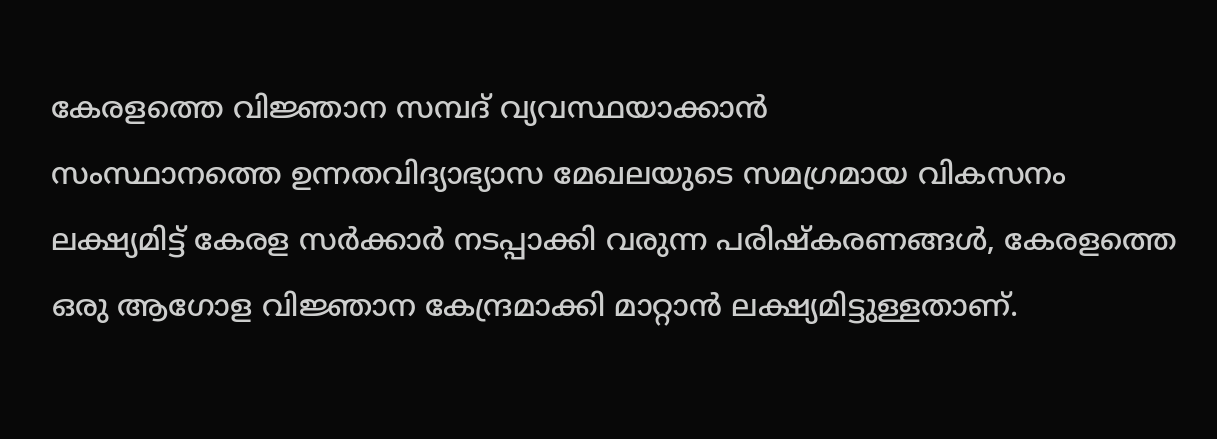കേരളത്തെ വിജ്ഞാന സമ്പദ് വ്യവസ്ഥയാക്കാന്‍
സംസ്ഥാനത്തെ ഉന്നതവിദ്യാഭ്യാസ മേഖലയുടെ സമഗ്രമായ വികസനം ലക്ഷ്യമിട്ട് കേരള സർക്കാർ നടപ്പാക്കി വരുന്ന പരിഷ്‌കരണങ്ങൾ, കേരളത്തെ ഒരു ആഗോള വിജ്ഞാന കേന്ദ്രമാക്കി മാറ്റാൻ ലക്ഷ്യമിട്ടുള്ളതാണ്.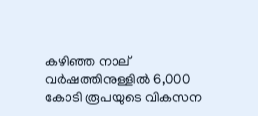കഴിഞ്ഞ നാല് വർഷത്തിനുള്ളിൽ 6,000 കോടി രൂപയുടെ വികസന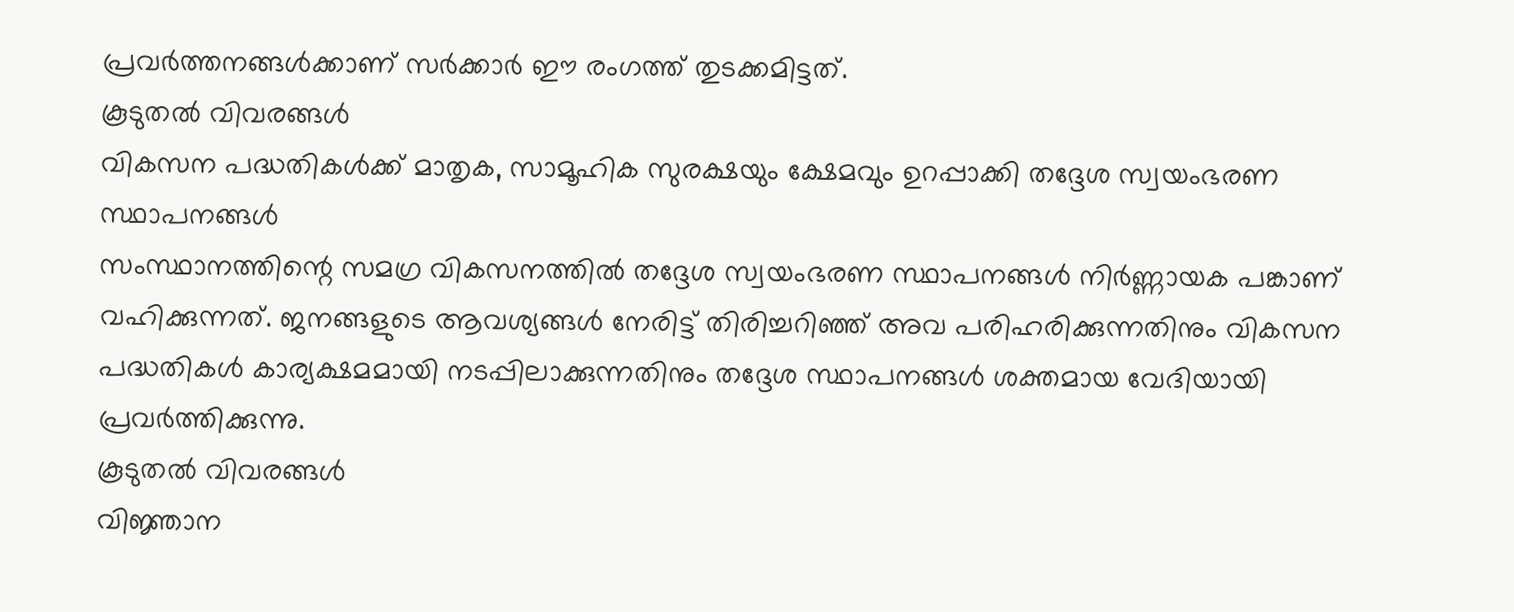പ്രവർത്തനങ്ങൾക്കാണ് സർക്കാർ ഈ രംഗത്ത് തുടക്കമിട്ടത്.
കൂടുതൽ വിവരങ്ങൾ
വികസന പദ്ധതികൾക്ക് മാതൃക, സാമൂഹിക സുരക്ഷയും ക്ഷേമവും ഉറപ്പാക്കി തദ്ദേശ സ്വയംഭരണ സ്ഥാപനങ്ങൾ
സംസ്ഥാനത്തിന്റെ സമഗ്ര വികസനത്തിൽ തദ്ദേശ സ്വയംഭരണ സ്ഥാപനങ്ങൾ നിർണ്ണായക പങ്കാണ് വഹിക്കുന്നത്. ജനങ്ങളുടെ ആവശ്യങ്ങൾ നേരിട്ട് തിരിച്ചറിഞ്ഞ് അവ പരിഹരിക്കുന്നതിനും വികസന പദ്ധതികൾ കാര്യക്ഷമമായി നടപ്പിലാക്കുന്നതിനും തദ്ദേശ സ്ഥാപനങ്ങൾ ശക്തമായ വേദിയായി പ്രവർത്തിക്കുന്നു.
കൂടുതൽ വിവരങ്ങൾ
വിജ്ഞാന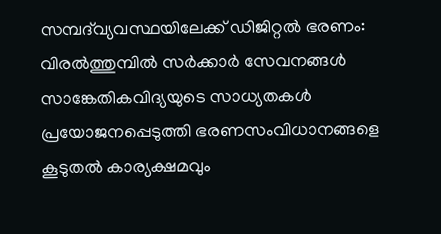സമ്പദ്‌വ്യവസ്ഥയിലേക്ക് ഡിജിറ്റൽ ഭരണം: വിരൽത്തുമ്പിൽ സർക്കാർ സേവനങ്ങൾ
സാങ്കേതികവിദ്യയുടെ സാധ്യതകൾ പ്രയോജനപ്പെടുത്തി ഭരണസംവിധാനങ്ങളെ കൂടുതൽ കാര്യക്ഷമവും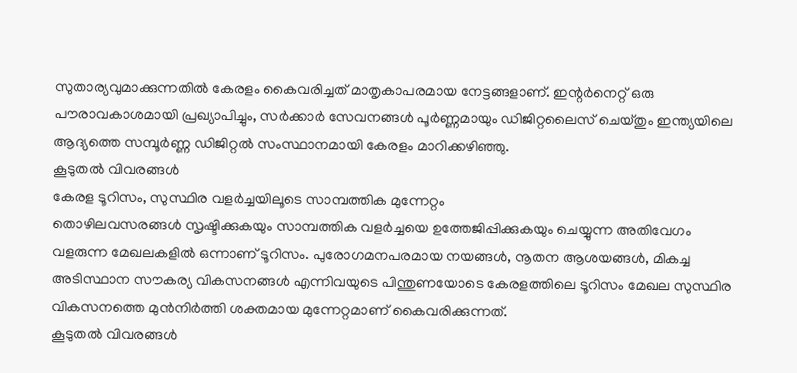സുതാര്യവുമാക്കുന്നതിൽ കേരളം കൈവരിച്ചത് മാതൃകാപരമായ നേട്ടങ്ങളാണ്. ഇന്റർനെറ്റ് ഒരു പൗരാവകാശമായി പ്രഖ്യാപിച്ചും, സർക്കാർ സേവനങ്ങൾ പൂർണ്ണമായും ഡിജിറ്റലൈസ് ചെയ്തും ഇന്ത്യയിലെ ആദ്യത്തെ സമ്പൂർണ്ണ ഡിജിറ്റൽ സംസ്ഥാനമായി കേരളം മാറിക്കഴിഞ്ഞു.
കൂടുതൽ വിവരങ്ങൾ
കേരള ടൂറിസം, സുസ്ഥിര വളർച്ചയിലൂടെ സാമ്പത്തിക മുന്നേറ്റം
തൊഴിലവസരങ്ങൾ സൃഷ്ടിക്കുകയും സാമ്പത്തിക വളർച്ചയെ ഉത്തേജിപ്പിക്കുകയും ചെയ്യുന്ന അതിവേഗം വളരുന്ന മേഖലകളിൽ ഒന്നാണ് ടൂറിസം. പുരോഗമനപരമായ നയങ്ങൾ, നൂതന ആശയങ്ങൾ, മികച്ച അടിസ്ഥാന സൗകര്യ വികസനങ്ങൾ എന്നിവയുടെ പിന്തുണയോടെ കേരളത്തിലെ ടൂറിസം മേഖല സുസ്ഥിര വികസനത്തെ മുൻനിർത്തി ശക്തമായ മുന്നേറ്റമാണ് കൈവരിക്കുന്നത്.
കൂടുതൽ വിവരങ്ങൾ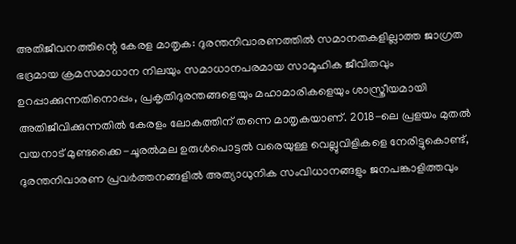അതിജീവനത്തിന്റെ കേരള മാതൃക: ദുരന്തനിവാരണത്തിൽ സമാനതകളില്ലാത്ത ജാഗ്രത
ഭദ്രമായ ക്രമസമാധാന നിലയും സമാധാനപരമായ സാമൂഹിക ജീവിതവും ഉറപ്പാക്കുന്നതിനൊപ്പം, പ്രകൃതിദുരന്തങ്ങളെയും മഹാമാരികളെയും ശാസ്ത്രീയമായി അതിജീവിക്കുന്നതിൽ കേരളം ലോകത്തിന് തന്നെ മാതൃകയാണ്. 2018-ലെ പ്രളയം മുതൽ വയനാട് മുണ്ടക്കൈ-ചൂരൽമല ഉരുൾപൊട്ടൽ വരെയുള്ള വെല്ലുവിളികളെ നേരിട്ടുകൊണ്ട്, ദുരന്തനിവാരണ പ്രവർത്തനങ്ങളിൽ അത്യാധുനിക സംവിധാനങ്ങളും ജനപങ്കാളിത്തവും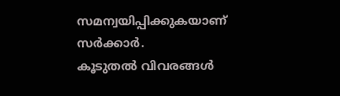സമന്വയിപ്പിക്കുകയാണ് സർക്കാർ.
കൂടുതൽ വിവരങ്ങൾ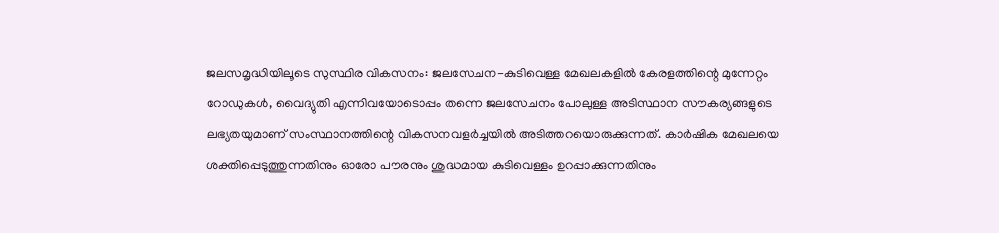ജലസമൃദ്ധിയിലൂടെ സുസ്ഥിര വികസനം: ജലസേചന-കുടിവെള്ള മേഖലകളിൽ കേരളത്തിന്റെ മുന്നേറ്റം
റോഡുകൾ, വൈദ്യുതി എന്നിവയോടൊപ്പം തന്നെ ജലസേചനം പോലുള്ള അടിസ്ഥാന സൗകര്യങ്ങളുടെ ലഭ്യതയുമാണ് സംസ്ഥാനത്തിന്റെ വികസനവളർച്ചയിൽ അടിത്തറയൊരുക്കുന്നത്. കാർഷിക മേഖലയെ ശക്തിപ്പെടുത്തുന്നതിനും ഓരോ പൗരനും ശുദ്ധമായ കുടിവെള്ളം ഉറപ്പാക്കുന്നതിനും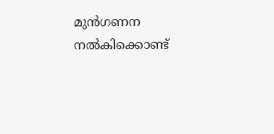മുൻഗണന നൽകിക്കൊണ്ട്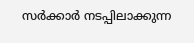സർക്കാർ നടപ്പിലാക്കുന്ന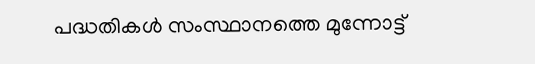പദ്ധതികൾ സംസ്ഥാനത്തെ മുന്നോട്ട്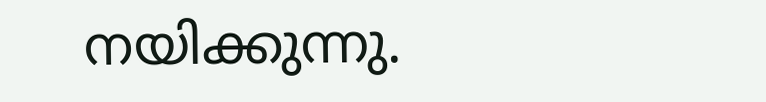നയിക്കുന്നു.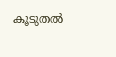കൂടുതൽ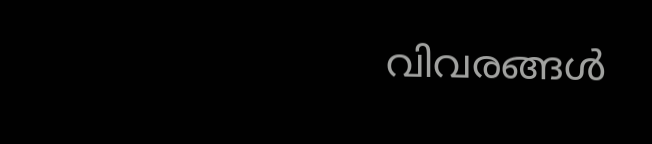വിവരങ്ങൾ